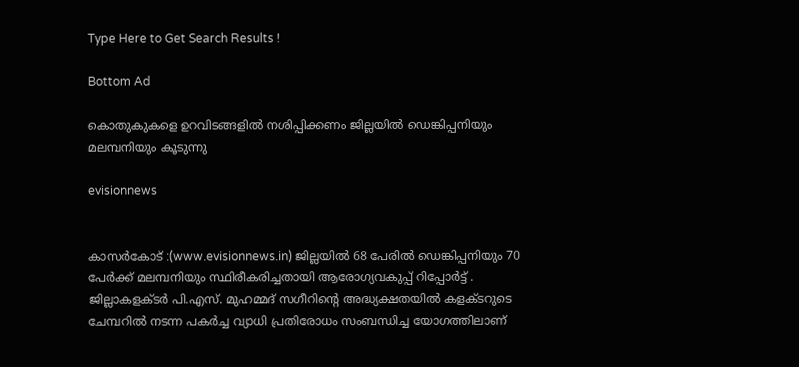Type Here to Get Search Results !

Bottom Ad

കൊതുകുകളെ ഉറവിടങ്ങളില്‍ നശിപ്പിക്കണം ജില്ലയില്‍ ഡെങ്കിപ്പനിയും മലമ്പനിയും കൂടുന്നു

evisionnews


കാസര്‍കോട് :(www.evisionnews.in) ജില്ലയില്‍ 68 പേരില്‍ ഡെങ്കിപ്പനിയും 70 പേര്‍ക്ക് മലമ്പനിയും സ്ഥിരീകരിച്ചതായി ആരോഗ്യവകുപ്പ് റിപ്പോര്‍ട്ട് . ജില്ലാകളക്ടര്‍ പി.എസ്. മുഹമ്മദ് സഗീറിന്റെ അദ്ധ്യക്ഷതയില്‍ കളക്ടറുടെ ചേമ്പറില്‍ നടന്ന പകര്‍ച്ച വ്യാധി പ്രതിരോധം സംബന്ധിച്ച യോഗത്തിലാണ്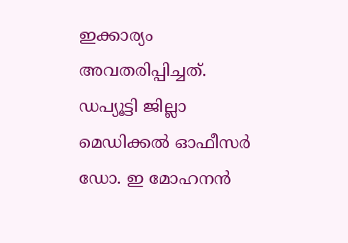ഇക്കാര്യം അവതരിപ്പിച്ചത്. ഡപ്യൂട്ടി ജില്ലാ മെഡിക്കല്‍ ഓഫീസര്‍ ഡോ. ഇ മോഹനന്‍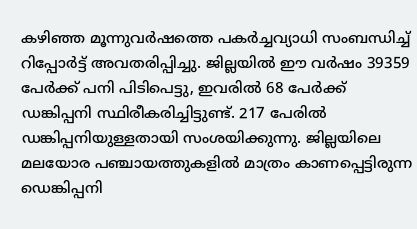കഴിഞ്ഞ മൂന്നുവര്‍ഷത്തെ പകര്‍ച്ചവ്യാധി സംബന്ധിച്ച് റിപ്പോര്‍ട്ട് അവതരിപ്പിച്ചു. ജില്ലയില്‍ ഈ വര്‍ഷം 39359 പേര്‍ക്ക് പനി പിടിപെട്ടു, ഇവരില്‍ 68 പേര്‍ക്ക് ഡങ്കിപ്പനി സ്ഥിരീകരിച്ചിട്ടുണ്ട്. 217 പേരില്‍ ഡങ്കിപ്പനിയുള്ളതായി സംശയിക്കുന്നു. ജില്ലയിലെ മലയോര പഞ്ചായത്തുകളില്‍ മാത്രം കാണപ്പെട്ടിരുന്ന ഡെങ്കിപ്പനി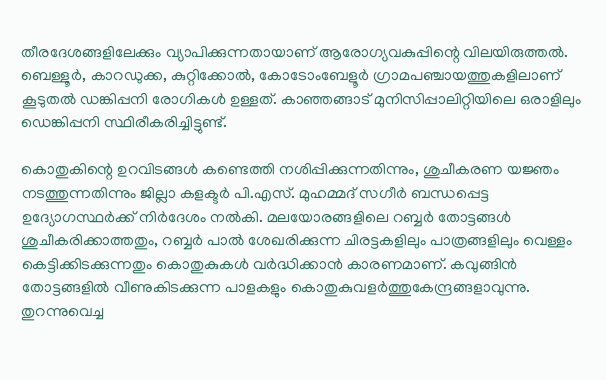തീരദേശങ്ങളിലേക്കും വ്യാപിക്കുന്നതായാണ് ആരോഗ്യവകുപ്പിന്റെ വിലയിരുത്തല്‍. ബെള്ളൂര്‍, കാറഡുക്ക, കുറ്റിക്കോല്‍, കോടോംബേളൂര്‍ ഗ്രാമപഞ്ചായത്തുകളിലാണ് കൂടുതല്‍ ഡങ്കിപ്പനി രോഗികള്‍ ഉള്ളത്. കാഞ്ഞങ്ങാട് മുനിസിപ്പാലിറ്റിയിലെ ഒരാളിലും ഡെങ്കിപ്പനി സ്ഥിരീകരിച്ചിട്ടുണ്ട്.

കൊതുകിന്റെ ഉറവിടങ്ങള്‍ കണ്ടെത്തി നശിപ്പിക്കുന്നതിന്നും, ശുചീകരണ യജ്ഞം നടത്തുന്നതിന്നും ജില്ലാ കളക്ടര്‍ പി.എസ്. മുഹമ്മദ് സഗീര്‍ ബന്ധപ്പെട്ട ഉദ്യോഗസ്ഥര്‍ക്ക് നിര്‍ദേശം നല്‍കി. മലയോരങ്ങളിലെ റബ്ബര്‍ തോട്ടങ്ങള്‍ ശുചീകരിക്കാത്തതും, റബ്ബര്‍ പാല്‍ ശേഖരിക്കുന്ന ചിരട്ടകളിലും പാത്രങ്ങളിലും വെള്ളം കെട്ടിക്കിടക്കുന്നതും കൊതുകുകള്‍ വര്‍ദ്ധിക്കാന്‍ കാരണമാണ്. കവുങ്ങിന്‍ തോട്ടങ്ങളില്‍ വീണുകിടക്കുന്ന പാളകളും കൊതുകുവളര്‍ത്തുകേന്ദ്രങ്ങളാവുന്നു. തുറന്നുവെച്ച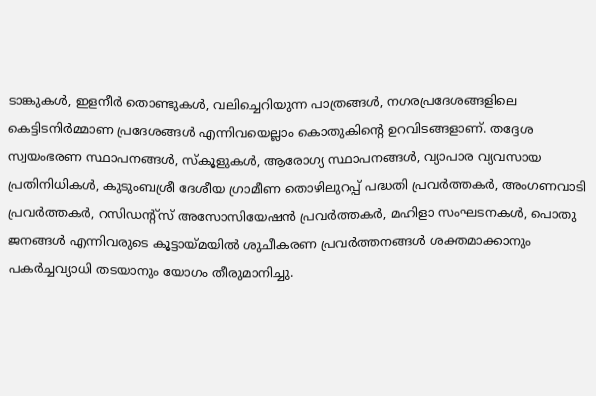ടാങ്കുകള്‍, ഇളനീര്‍ തൊണ്ടുകള്‍, വലിച്ചെറിയുന്ന പാത്രങ്ങള്‍, നഗരപ്രദേശങ്ങളിലെ കെട്ടിടനിര്‍മ്മാണ പ്രദേശങ്ങള്‍ എന്നിവയെല്ലാം കൊതുകിന്റെ ഉറവിടങ്ങളാണ്. തദ്ദേശ സ്വയംഭരണ സ്ഥാപനങ്ങള്‍, സ്‌കൂളുകള്‍, ആരോഗ്യ സ്ഥാപനങ്ങള്‍, വ്യാപാര വ്യവസായ പ്രതിനിധികള്‍, കുടുംബശ്രീ ദേശീയ ഗ്രാമീണ തൊഴിലുറപ്പ് പദ്ധതി പ്രവര്‍ത്തകര്‍, അംഗണവാടി പ്രവര്‍ത്തകര്‍, റസിഡന്റ്‌സ് അസോസിയേഷന്‍ പ്രവര്‍ത്തകര്‍, മഹിളാ സംഘടനകള്‍, പൊതു ജനങ്ങള്‍ എന്നിവരുടെ കൂട്ടായ്മയില്‍ ശുചീകരണ പ്രവര്‍ത്തനങ്ങള്‍ ശക്തമാക്കാനും പകര്‍ച്ചവ്യാധി തടയാനും യോഗം തീരുമാനിച്ചു.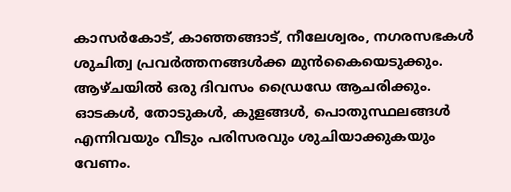കാസര്‍കോട്, കാഞ്ഞങ്ങാട്, നീലേശ്വരം, നഗരസഭകള്‍ ശുചിത്വ പ്രവര്‍ത്തനങ്ങള്‍ക്ക മുന്‍കൈയെടുക്കും. ആഴ്ചയില്‍ ഒരു ദിവസം ഡ്രൈഡേ ആചരിക്കും. ഓടകള്‍, തോടുകള്‍, കുളങ്ങള്‍, പൊതുസ്ഥലങ്ങള്‍ എന്നിവയും വീടും പരിസരവും ശുചിയാക്കുകയും വേണം.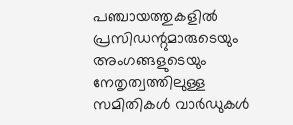പഞ്ചായത്തുകളില്‍ പ്രസിഡന്റുമാരുടെയും അംഗങ്ങളുടെയും നേതൃത്വത്തിലുള്ള സമിതികള്‍ വാര്‍ഡുകള്‍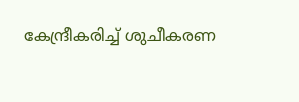കേന്ദ്രീകരിച്ച് ശുചീകരണ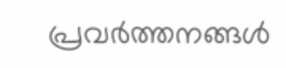പ്രവര്‍ത്തനങ്ങള്‍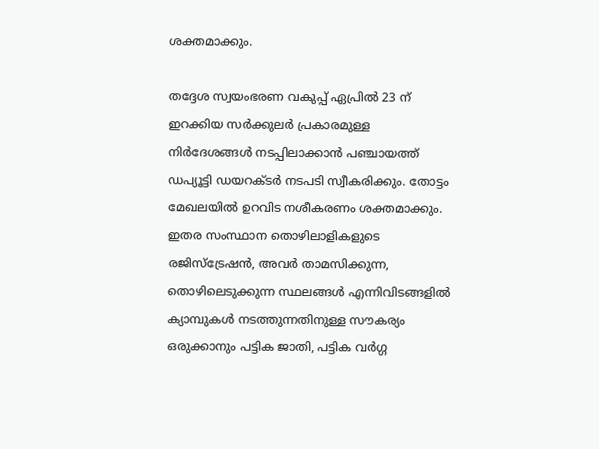ശക്തമാക്കും.

തദ്ദേശ സ്വയംഭരണ വകുപ്പ് ഏപ്രില്‍ 23 ന് ഇറക്കിയ സര്‍ക്കുലര്‍ പ്രകാരമുള്ള നിര്‍ദേശങ്ങള്‍ നടപ്പിലാക്കാന്‍ പഞ്ചായത്ത് ഡപ്യൂട്ടി ഡയറക്ടര്‍ നടപടി സ്വീകരിക്കും. തോട്ടം മേഖലയില്‍ ഉറവിട നശീകരണം ശക്തമാക്കും. ഇതര സംസ്ഥാന തൊഴിലാളികളുടെ രജിസ്‌ട്രേഷന്‍, അവര്‍ താമസിക്കുന്ന, തൊഴിലെടുക്കുന്ന സ്ഥലങ്ങള്‍ എന്നിവിടങ്ങളില്‍ ക്യാമ്പുകള്‍ നടത്തുന്നതിനുള്ള സൗകര്യം ഒരുക്കാനും പട്ടിക ജാതി, പട്ടിക വര്‍ഗ്ഗ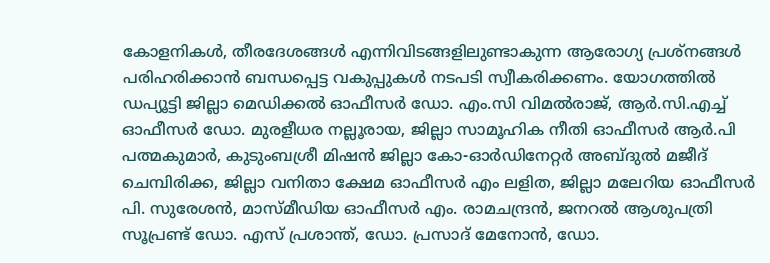കോളനികള്‍, തീരദേശങ്ങള്‍ എന്നിവിടങ്ങളിലുണ്ടാകുന്ന ആരോഗ്യ പ്രശ്‌നങ്ങള്‍ പരിഹരിക്കാന്‍ ബന്ധപ്പെട്ട വകുപ്പുകള്‍ നടപടി സ്വീകരിക്കണം. യോഗത്തില്‍ ഡപ്യൂട്ടി ജില്ലാ മെഡിക്കല്‍ ഓഫീസര്‍ ഡോ. എം.സി വിമല്‍രാജ്, ആര്‍.സി.എച്ച് ഓഫീസര്‍ ഡോ. മുരളീധര നല്ലൂരായ, ജില്ലാ സാമൂഹിക നീതി ഓഫീസര്‍ ആര്‍.പി പത്മകുമാര്‍, കുടുംബശ്രീ മിഷന്‍ ജില്ലാ കോ-ഓര്‍ഡിനേറ്റര്‍ അബ്ദുല്‍ മജീദ് ചെമ്പിരിക്ക, ജില്ലാ വനിതാ ക്ഷേമ ഓഫീസര്‍ എം ലളിത, ജില്ലാ മലേറിയ ഓഫീസര്‍ പി. സുരേശന്‍, മാസ്മീഡിയ ഓഫീസര്‍ എം. രാമചന്ദ്രന്‍, ജനറല്‍ ആശുപത്രി സൂപ്രണ്ട് ഡോ. എസ് പ്രശാന്ത്, ഡോ. പ്രസാദ് മേനോന്‍, ഡോ.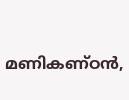മണികണ്ഠന്‍,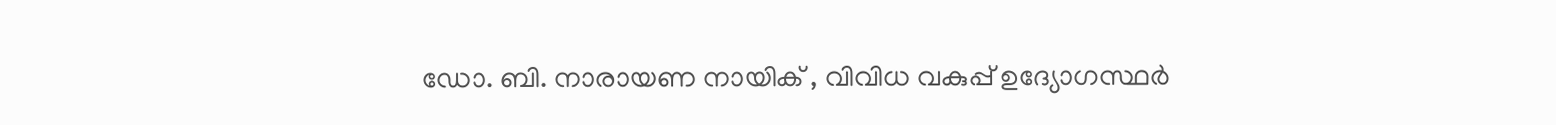ഡോ. ബി. നാരായണ നായിക് , വിവിധ വകുപ്പ് ഉദ്യോഗസ്ഥര്‍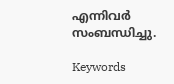എന്നിവര്‍ സംബന്ധിച്ചു.

Keywords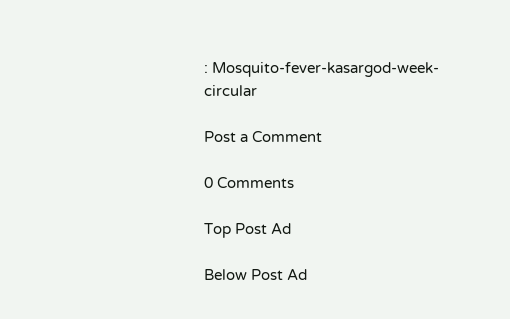: Mosquito-fever-kasargod-week-circular

Post a Comment

0 Comments

Top Post Ad

Below Post Ad